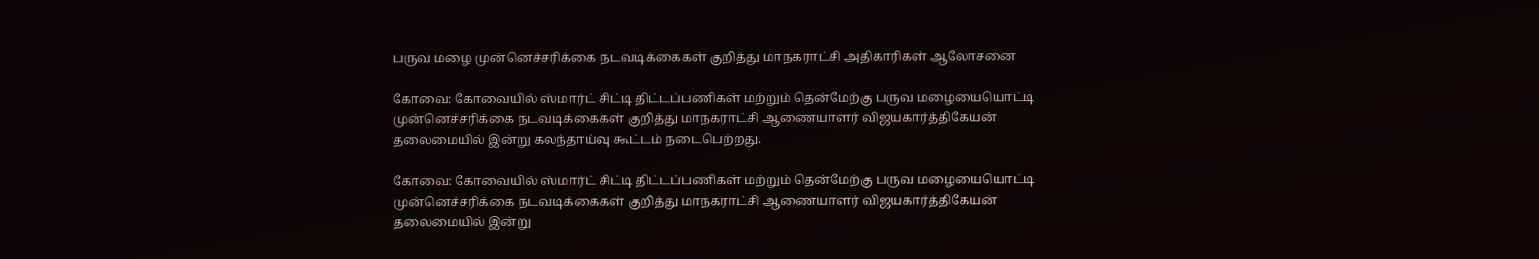பருவ மழை முன்னெச்சரிக்கை நடவடிக்கைகள் குறித்து மாநகராட்சி அதிகாரிகள் ஆலோசனை

கோவை: கோவையில் ஸ்மார்ட் சிட்டி திட்டப்பணிகள் மற்றும் தென்மேற்கு பருவ மழையையொட்டி முன்னெச்சரிக்கை நடவடிக்கைகள் குறித்து மாநகராட்சி ஆணையாளர் விஜயகார்த்திகேயன் தலைமையில் இன்று கலந்தாய்வு கூட்டம் நடைபெற்றது.

கோவை: கோவையில் ஸ்மார்ட் சிட்டி திட்டப்பணிகள் மற்றும் தென்மேற்கு பருவ மழையையொட்டி முன்னெச்சரிக்கை நடவடிக்கைகள் குறித்து மாநகராட்சி ஆணையாளர் விஜயகார்த்திகேயன் தலைமையில் இன்று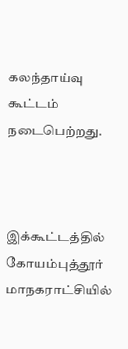கலந்தாய்வு கூட்டம் நடைபெற்றது.



இக்கூட்டத்தில் கோயம்புத்தூர் மாநகராட்சியில்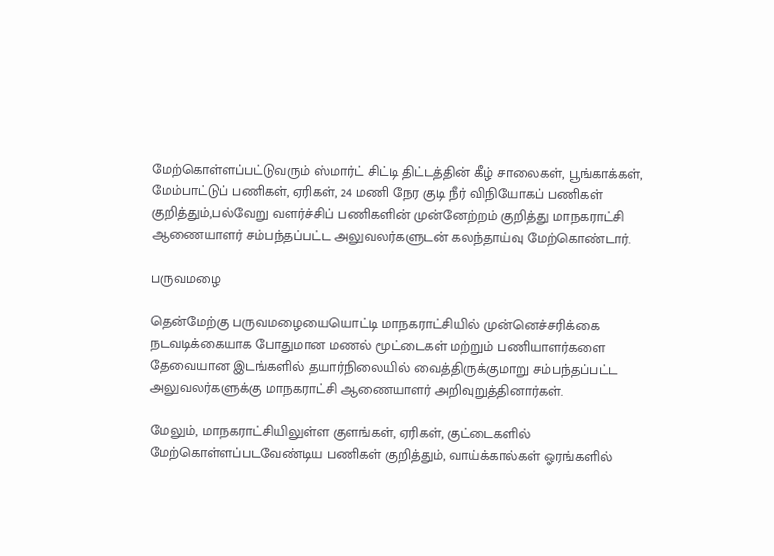மேற்கொள்ளப்பட்டுவரும் ஸ்மார்ட் சிட்டி திட்டத்தின் கீழ் சாலைகள், பூங்காக்கள், மேம்பாட்டுப் பணிகள், ஏரிகள், 24 மணி நேர குடி நீர் விநியோகப் பணிகள் குறித்தும்,பல்வேறு வளர்ச்சிப் பணிகளின் முன்னேற்றம் குறித்து மாநகராட்சி ஆணையாளர் சம்பந்தப்பட்ட அலுவலர்களுடன் கலந்தாய்வு மேற்கொண்டார்.

பருவமழை

தென்மேற்கு பருவமழையையொட்டி மாநகராட்சியில் முன்னெச்சரிக்கை நடவடிக்கையாக போதுமான மணல் மூட்டைகள் மற்றும் பணியாளர்களை தேவையான இடங்களில் தயார்நிலையில் வைத்திருக்குமாறு சம்பந்தப்பட்ட அலுவலர்களுக்கு மாநகராட்சி ஆணையாளர் அறிவுறுத்தினார்கள்.

மேலும், மாநகராட்சியிலுள்ள குளங்கள், ஏரிகள், குட்டைகளில் மேற்கொள்ளப்படவேண்டிய பணிகள் குறித்தும், வாய்க்கால்கள் ஓரங்களில்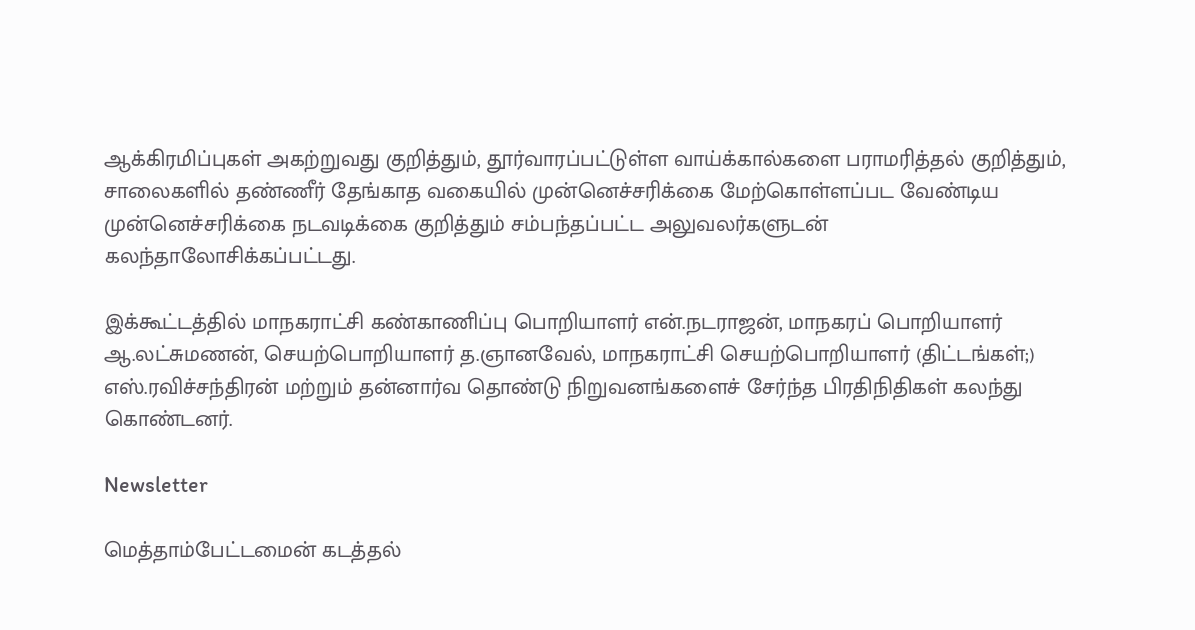ஆக்கிரமிப்புகள் அகற்றுவது குறித்தும், தூர்வாரப்பட்டுள்ள வாய்க்கால்களை பராமரித்தல் குறித்தும், சாலைகளில் தண்ணீர் தேங்காத வகையில் முன்னெச்சரிக்கை மேற்கொள்ளப்பட வேண்டிய முன்னெச்சரிக்கை நடவடிக்கை குறித்தும் சம்பந்தப்பட்ட அலுவலர்களுடன் கலந்தாலோசிக்கப்பட்டது.

இக்கூட்டத்தில் மாநகராட்சி கண்காணிப்பு பொறியாளர் என்.நடராஜன், மாநகரப் பொறியாளர் ஆ.லட்சுமணன், செயற்பொறியாளர் த.ஞானவேல், மாநகராட்சி செயற்பொறியாளர் (திட்டங்கள்;) எஸ்.ரவிச்சந்திரன் மற்றும் தன்னார்வ தொண்டு நிறுவனங்களைச் சேர்ந்த பிரதிநிதிகள் கலந்து கொண்டனர்.

Newsletter

மெத்தாம்பேட்டமைன் கடத்தல்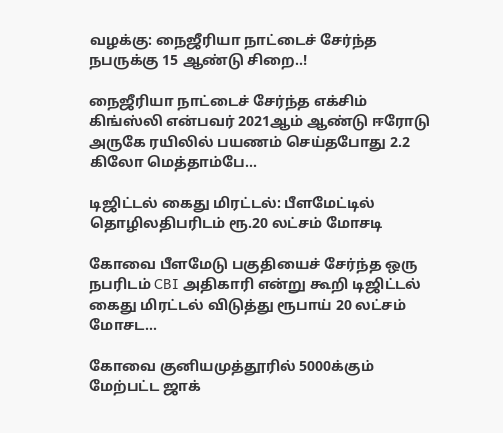வழக்கு: நைஜீரியா நாட்டைச் சேர்ந்த நபருக்கு 15 ஆண்டு சிறை..!

நைஜீரியா நாட்டைச் சேர்ந்த எக்சிம் கிங்ஸ்லி என்பவர் 2021ஆம் ஆண்டு ஈரோடு அருகே ரயிலில் பயணம் செய்தபோது 2.2 கிலோ மெத்தாம்பே...

டிஜிட்டல் கைது மிரட்டல்: பீளமேட்டில் தொழிலதிபரிடம் ரூ.20 லட்சம் மோசடி

கோவை பீளமேடு பகுதியைச் சேர்ந்த ஒரு நபரிடம் CBI அதிகாரி என்று கூறி டிஜிட்டல் கைது மிரட்டல் விடுத்து ரூபாய் 20 லட்சம் மோசட...

கோவை குனியமுத்தூரில் 5000க்கும் மேற்பட்ட ஜாக்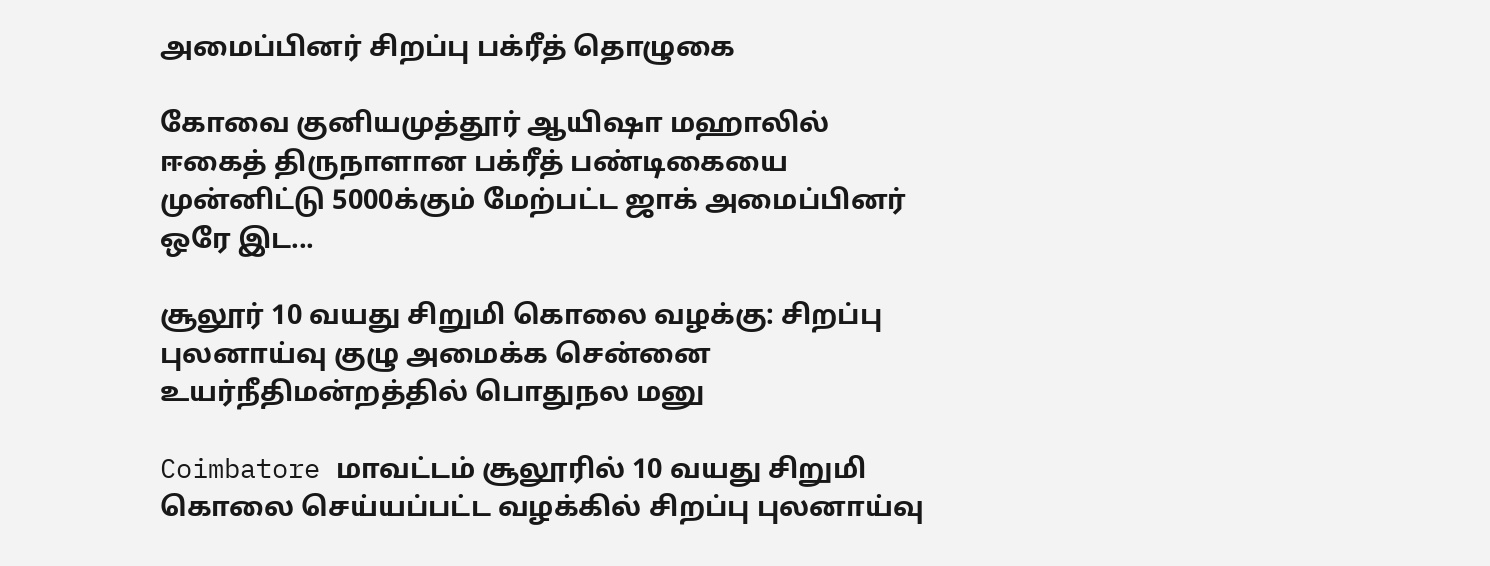அமைப்பினர் சிறப்பு பக்ரீத் தொழுகை

கோவை குனியமுத்தூர் ஆயிஷா மஹாலில் ஈகைத் திருநாளான பக்ரீத் பண்டிகையை முன்னிட்டு 5000க்கும் மேற்பட்ட ஜாக் அமைப்பினர் ஒரே இட...

சூலூர் 10 வயது சிறுமி கொலை வழக்கு: சிறப்பு புலனாய்வு குழு அமைக்க சென்னை உயர்நீதிமன்றத்தில் பொதுநல மனு

Coimbatore மாவட்டம் சூலூரில் 10 வயது சிறுமி கொலை செய்யப்பட்ட வழக்கில் சிறப்பு புலனாய்வு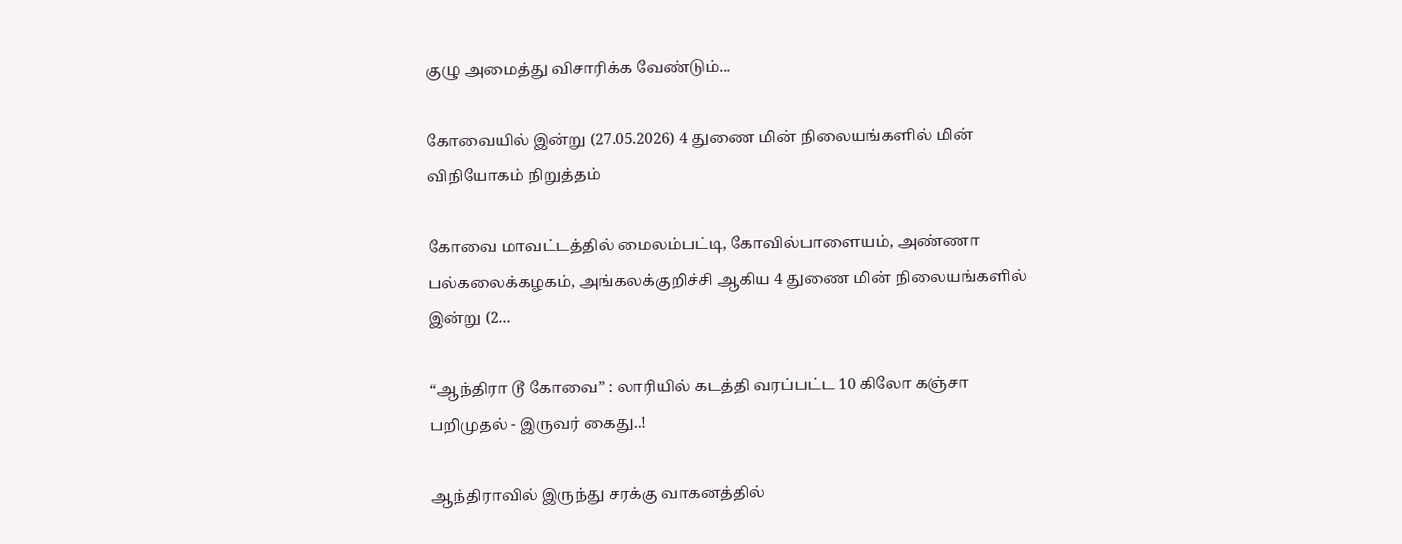குழு அமைத்து விசாரிக்க வேண்டும்...

கோவையில் இன்று (27.05.2026) 4 துணை மின் நிலையங்களில் மின் விநியோகம் நிறுத்தம்

கோவை மாவட்டத்தில் மைலம்பட்டி, கோவில்பாளையம், அண்ணா பல்கலைக்கழகம், அங்கலக்குறிச்சி ஆகிய 4 துணை மின் நிலையங்களில் இன்று (2...

“ஆந்திரா டூ கோவை” : லாரியில் கடத்தி வரப்பட்ட 10 கிலோ கஞ்சா பறிமுதல் - இருவர் கைது..!

ஆந்திராவில் இருந்து சரக்கு வாகனத்தில்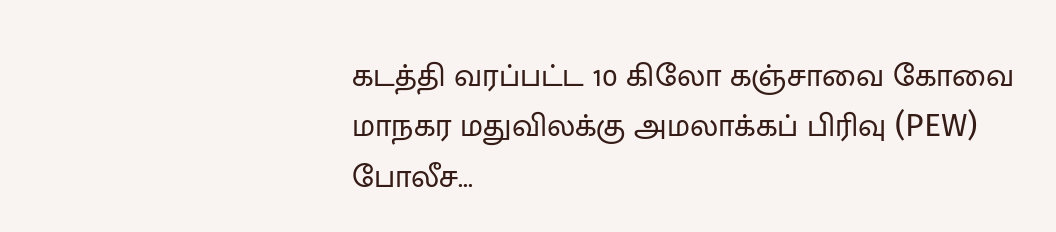கடத்தி வரப்பட்ட 10 கிலோ கஞ்சாவை கோவை மாநகர மதுவிலக்கு அமலாக்கப் பிரிவு (PEW) போலீச...